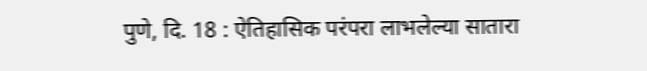पुणे, दि. 18 : ऐतिहासिक परंपरा लाभलेल्या सातारा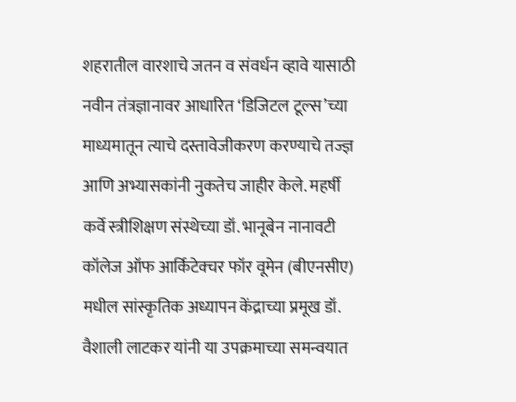शहरातील वारशाचे जतन व संवर्धन व्हावे यासाठी नवीन तंत्रज्ञानावर आधारित ‘डिजिटल टूल्स’च्या माध्यमातून त्याचे दस्तावेजीकरण करण्याचे तज्ज्ञ आणि अभ्यासकांनी नुकतेच जाहीर केले. महर्षी कर्वे स्त्रीशिक्षण संस्थेच्या डॉ. भानूबेन नानावटी कॉलेज ऑफ आर्किटेक्चर फॉर वूमेन (बीएनसीए) मधील सांस्कृतिक अध्यापन केंद्राच्या प्रमूख डॉ. वैशाली लाटकर यांनी या उपक्रमाच्या समन्वयात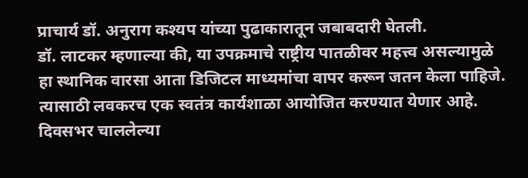प्राचार्य डॉ. अनुराग कश्यप यांच्या पुढाकारातून जबाबदारी घेतली.
डॉ. लाटकर म्हणाल्या की, या उपक्रमाचे राष्ट्रीय पातळीवर महत्त्व असल्यामुळे हा स्थानिक वारसा आता डिजिटल माध्यमांचा वापर करून जतन केला पाहिजे. त्यासाठी लवकरच एक स्वतंत्र कार्यशाळा आयोजित करण्यात येणार आहे. दिवसभर चाललेल्या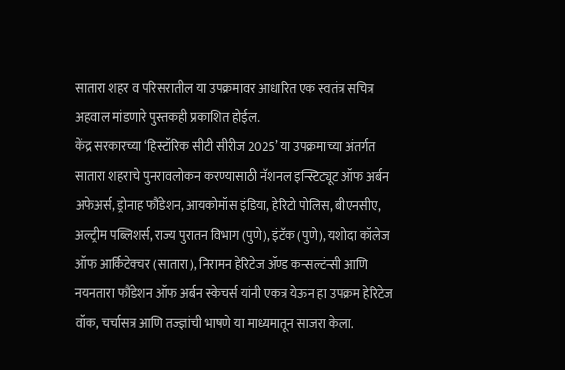सातारा शहर व परिसरातील या उपक्रमावर आधारित एक स्वतंत्र सचित्र अहवाल मांडणारे पुस्तकही प्रकाशित होईल.
केंद्र सरकारच्या ‘हिस्टॉरिक सीटी सीरीज 2025’ या उपक्रमाच्या अंतर्गत सातारा शहराचे पुनरावलोकन करण्यासाठी नॅशनल इन्स्टिट्यूट ऑफ अर्बन अफेअर्स, ड्रोनाह फौंडेशन, आयकोमॉस इंडिया, हेरिटो पोलिस, बीएनसीए, अल्ट्रीम पब्लिशर्स, राज्य पुरातन विभाग (पुणे), इंटॅक (पुणे), यशोदा कॉलेज ऑफ आर्किटेक्चर (सातारा), निरामन हेरिटेज ॲण्ड कन्सल्टंन्सी आणि नयनतारा फौंडेशन ऑफ अर्बन स्केचर्स यांनी एकत्र येऊन हा उपक्रम हेरिटेज वॉक, चर्चासत्र आणि तज्ज्ञांची भाषणे या माध्यमातून साजरा केला.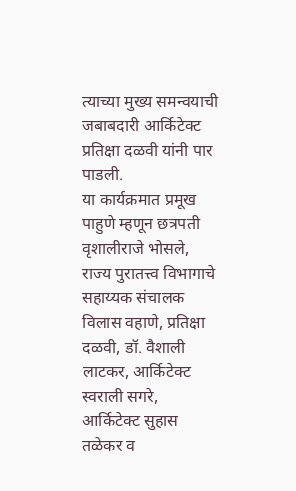त्याच्या मुख्य समन्वयाची जबाबदारी आर्किटेक्ट प्रतिक्षा दळवी यांनी पार पाडली.
या कार्यक्रमात प्रमूख पाहुणे म्हणून छत्रपती वृशालीराजे भोसले, राज्य पुरातत्त्व विभागाचे सहाय्यक संचालक विलास वहाणे, प्रतिक्षा दळवी, डॉ. वैशाली लाटकर, आर्किटेक्ट स्वराली सगरे, आर्किटेक्ट सुहास तळेकर व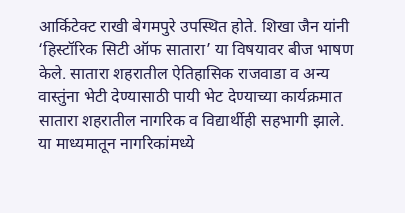आर्किटेक्ट राखी बेगमपुरे उपस्थित होते. शिखा जैन यांनी ‘हिस्टॉरिक सिटी ऑफ सातारा’ या विषयावर बीज भाषण केले. सातारा शहरातील ऐतिहासिक राजवाडा व अन्य वास्तुंना भेटी देण्यासाठी पायी भेट देण्याच्या कार्यक्रमात सातारा शहरातील नागरिक व विद्यार्थीही सहभागी झाले.
या माध्यमातून नागरिकांमध्ये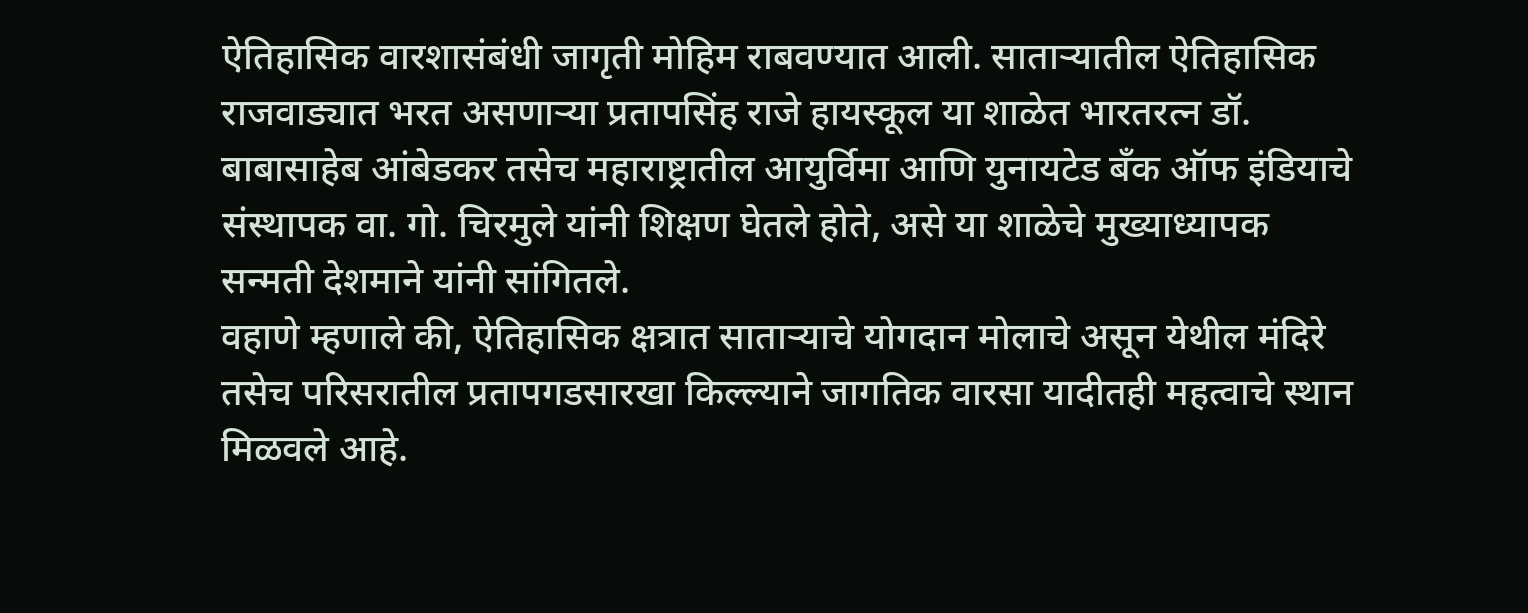ऐतिहासिक वारशासंबंधी जागृती मोहिम राबवण्यात आली. साताऱ्यातील ऐतिहासिक राजवाड्यात भरत असणाऱ्या प्रतापसिंह राजे हायस्कूल या शाळेत भारतरत्न डॉ. बाबासाहेब आंबेडकर तसेच महाराष्ट्रातील आयुर्विमा आणि युनायटेड बँक ऑफ इंडियाचे संस्थापक वा. गो. चिरमुले यांनी शिक्षण घेतले होते, असे या शाळेचे मुख्याध्यापक सन्मती देशमाने यांनी सांगितले.
वहाणे म्हणाले की, ऐतिहासिक क्षत्रात साताऱ्याचे योगदान मोलाचे असून येथील मंदिरे तसेच परिसरातील प्रतापगडसारखा किल्ल्याने जागतिक वारसा यादीतही महत्वाचे स्थान मिळवले आहे.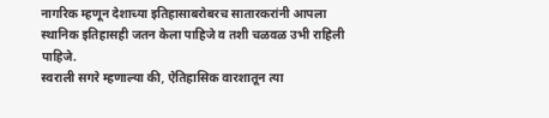नागरिक म्हणून देशाच्या इतिहासाबरोबरच सातारकरांनी आपला स्थानिक इतिहासही जतन केला पाहिजे व तशी चळवळ उभी राहिली पाहिजे.
स्वराली सगरे म्हणाल्या की, ऐतिहासिक वारशातून त्या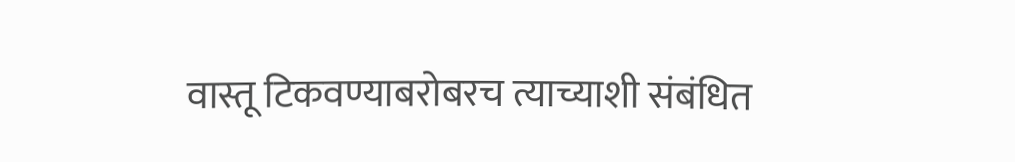वास्तू टिकवण्याबरोबरच त्याच्याशी संबंधित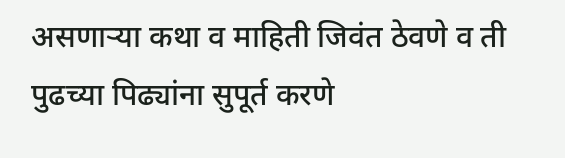असणाऱ्या कथा व माहिती जिवंत ठेवणे व ती पुढच्या पिढ्यांना सुपूर्त करणे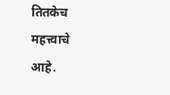तितकेच महत्त्वाचे
आहे.